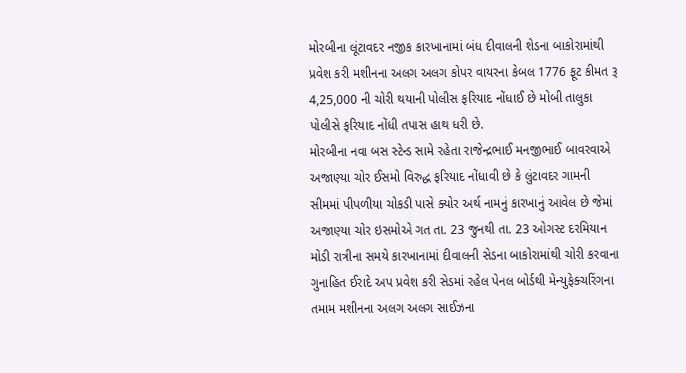મોરબીના લૂંટાવદર નજીક કારખાનામાં બંધ દીવાલની શેડના બાકોરામાંથી પ્રવેશ કરી મશીનના અલગ અલગ કોપર વાયરના કેબલ 1776 ફૂટ કીમત રૂ 4,25,000 ની ચોરી થયાની પોલીસ ફરિયાદ નોંધાઈ છે મોબી તાલુકા પોલીસે ફરિયાદ નોંધી તપાસ હાથ ધરી છે.
મોરબીના નવા બસ સ્ટેન્ડ સામે રહેતા રાજેન્દ્રભાઈ મનજીભાઈ બાવરવાએ અજાણ્યા ચોર ઈસમો વિરુદ્ધ ફરિયાદ નોંધાવી છે કે લુંટાવદર ગામની સીમમાં પીપળીયા ચોકડી પાસે ક્યોર અર્થ નામનું કારખાનું આવેલ છે જેમાં અજાણ્યા ચોર ઇસમોએ ગત તા. 23 જુનથી તા. 23 ઓગસ્ટ દરમિયાન મોડી રાત્રીના સમયે કારખાનામાં દીવાલની સેડના બાકોરામાંથી ચોરી કરવાના ગુનાહિત ઈરાદે અપ પ્રવેશ કરી સેડમાં રહેલ પેનલ બોર્ડથી મેન્યુફેક્ચરિંગના તમામ મશીનના અલગ અલગ સાઈઝના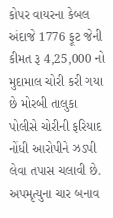કોપર વાયરના કેબલ અંદાજે 1776 ફૂટ જેની કીમત રૂ 4,25,000 નો મુદામાલ ચોરી કરી ગયા છે મોરબી તાલુકા પોલીસે ચોરીની ફરિયાદ નોંધી આરોપીને ઝડપી લેવા તપાસ ચલાવી છે.
અપમૃત્યુના ચાર બનાવ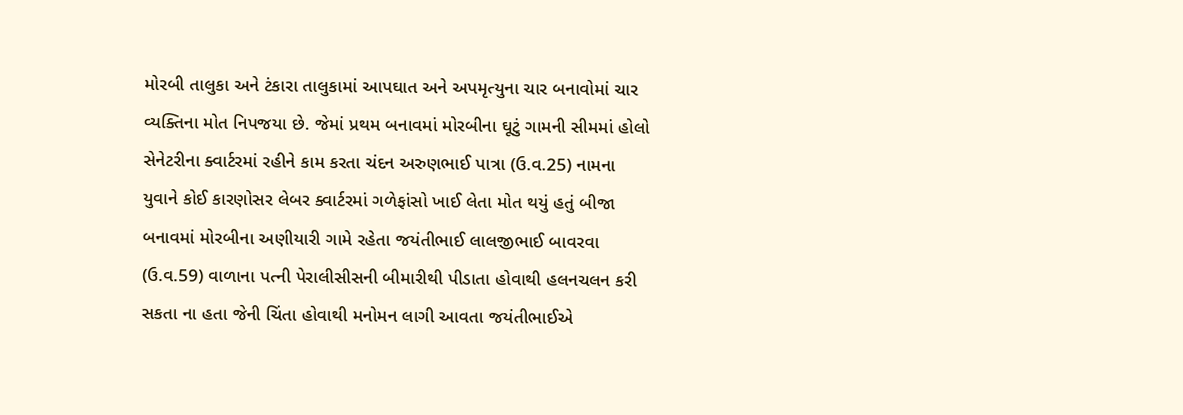મોરબી તાલુકા અને ટંકારા તાલુકામાં આપઘાત અને અપમૃત્યુના ચાર બનાવોમાં ચાર વ્યક્તિના મોત નિપજયા છે. જેમાં પ્રથમ બનાવમાં મોરબીના ઘૂટું ગામની સીમમાં હોલો સેનેટરીના ક્વાર્ટરમાં રહીને કામ કરતા ચંદન અરુણભાઈ પાત્રા (ઉ.વ.25) નામના યુવાને કોઈ કારણોસર લેબર ક્વાર્ટરમાં ગળેફાંસો ખાઈ લેતા મોત થયું હતું બીજા બનાવમાં મોરબીના અણીયારી ગામે રહેતા જયંતીભાઈ લાલજીભાઈ બાવરવા (ઉ.વ.59) વાળાના પત્ની પેરાલીસીસની બીમારીથી પીડાતા હોવાથી હલનચલન કરી સકતા ના હતા જેની ચિંતા હોવાથી મનોમન લાગી આવતા જયંતીભાઈએ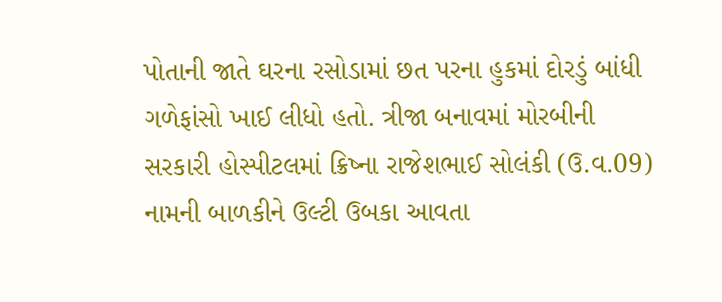પોતાની જાતે ઘરના રસોડામાં છત પરના હુકમાં દોરડું બાંધી ગળેફાંસો ખાઈ લીધો હતો. ત્રીજા બનાવમાં મોરબીની સરકારી હોસ્પીટલમાં ક્રિષ્ના રાજેશભાઈ સોલંકી (ઉ.વ.09) નામની બાળકીને ઉલ્ટી ઉબકા આવતા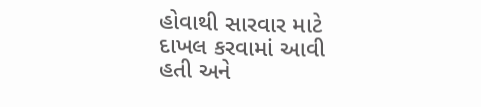હોવાથી સારવાર માટે દાખલ કરવામાં આવી હતી અને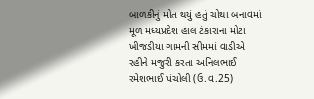બાળકીનું મોત થયું હતું ચોથા બનાવમાં મૂળ મધ્યપ્રદેશ હાલ ટંકારાના મોટા ખીજડીયા ગામની સીમમાં વાડીએ રહીને મજુરી કરતા અનિલભાઈ રમેશભાઈ પંચોલી (ઉ.વ.25)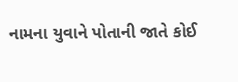નામના યુવાને પોતાની જાતે કોઈ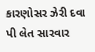કારણોસર ઝેરી દવા પી લેત સારવાર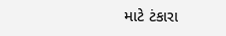માટે ટંકારા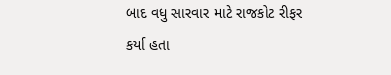બાદ વધુ સારવાર માટે રાજકોટ રીફર કર્યા હતા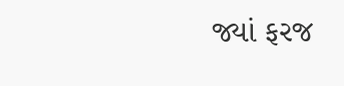જ્યાં ફરજ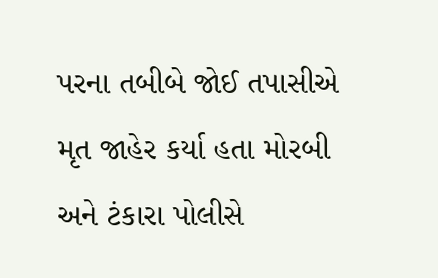પરના તબીબે જોઈ તપાસીએ મૃત જાહેર કર્યા હતા મોરબી અને ટંકારા પોલીસે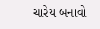ચારેય બનાવો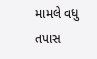મામલે વધુ તપાસ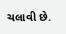ચલાવી છે.